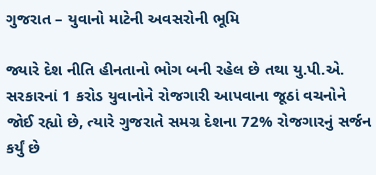ગુજરાત – યુવાનો માટેની અવસરોની ભૂમિ

જ્યારે દેશ નીતિ હીનતાનો ભોગ બની રહેલ છે તથા યુ.પી.એ. સરકારનાં 1 કરોડ યુવાનોને રોજગારી આપવાના જૂઠાં વચનોને જોઈ રહ્યો છે, ત્યારે ગુજરાતે સમગ્ર દેશના 72% રોજગારનું સર્જન કર્યું છે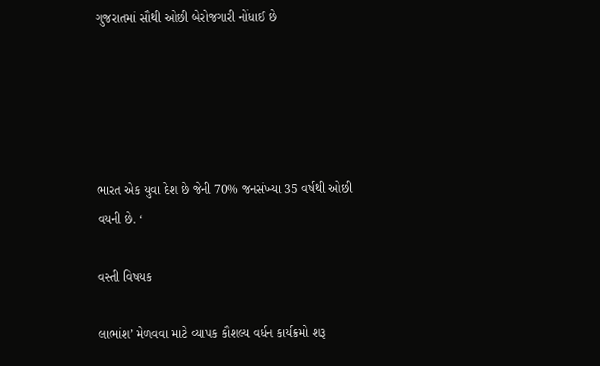ગુજરાતમાં સૌથી ઓછી બેરોજગારી નોંધાઈ છે





ભારત એક યુવા દેશ છે જેની 70% જનસંખ્યા 35 વર્ષથી ઓછી વયની છે. ‘

વસ્તી વિષયક

લાભાંશ’ મેળવવા માટે વ્યાપક કૌશલ્ય વર્ધન કાર્યક્રમો શરૂ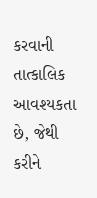કરવાની તાત્કાલિક આવશ્યકતા છે, જેથી કરીને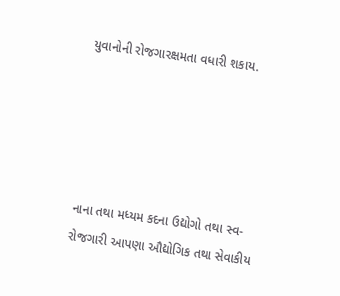યુવાનોની રોજગારક્ષમતા વધારી શકાય.





નાના તથા મધ્યમ કદના ઉદ્યોગો તથા સ્વ-રોજગારી આપણા ઔદ્યોગિક તથા સેવાકીય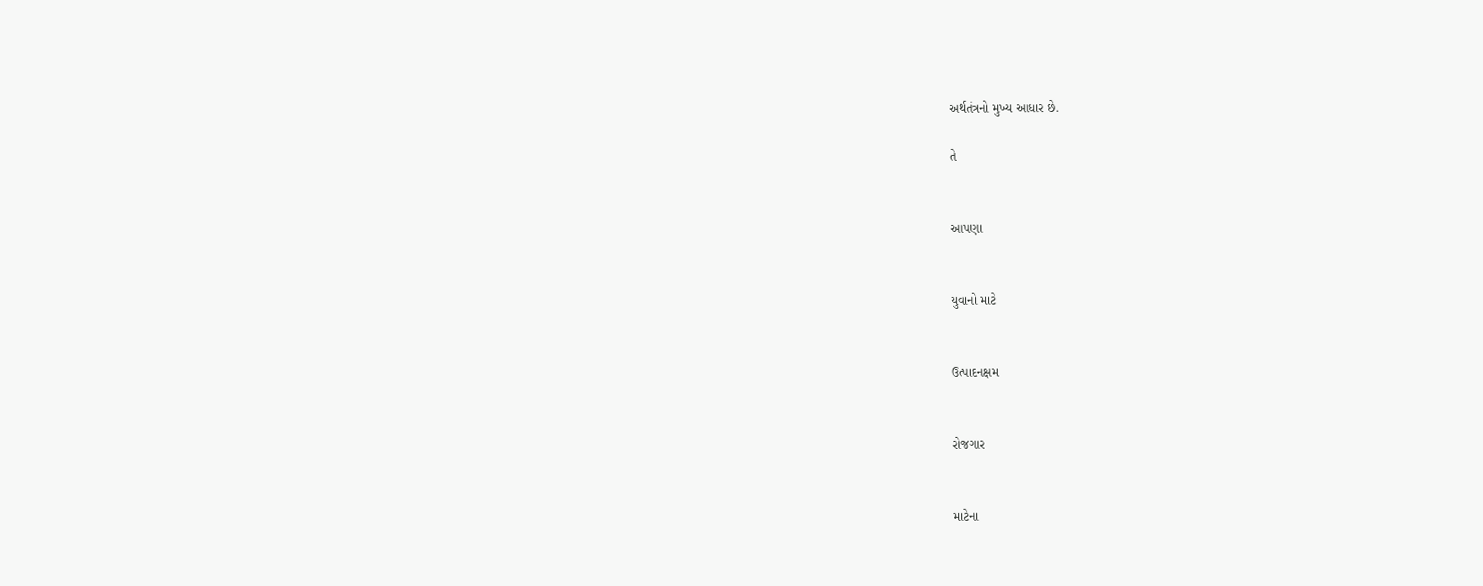અર્થતંત્રનો મુખ્ય આધાર છે.

તે


આપણા


યુવાનો માટે


ઉત્પાદનક્ષમ


રોજગાર


માટેના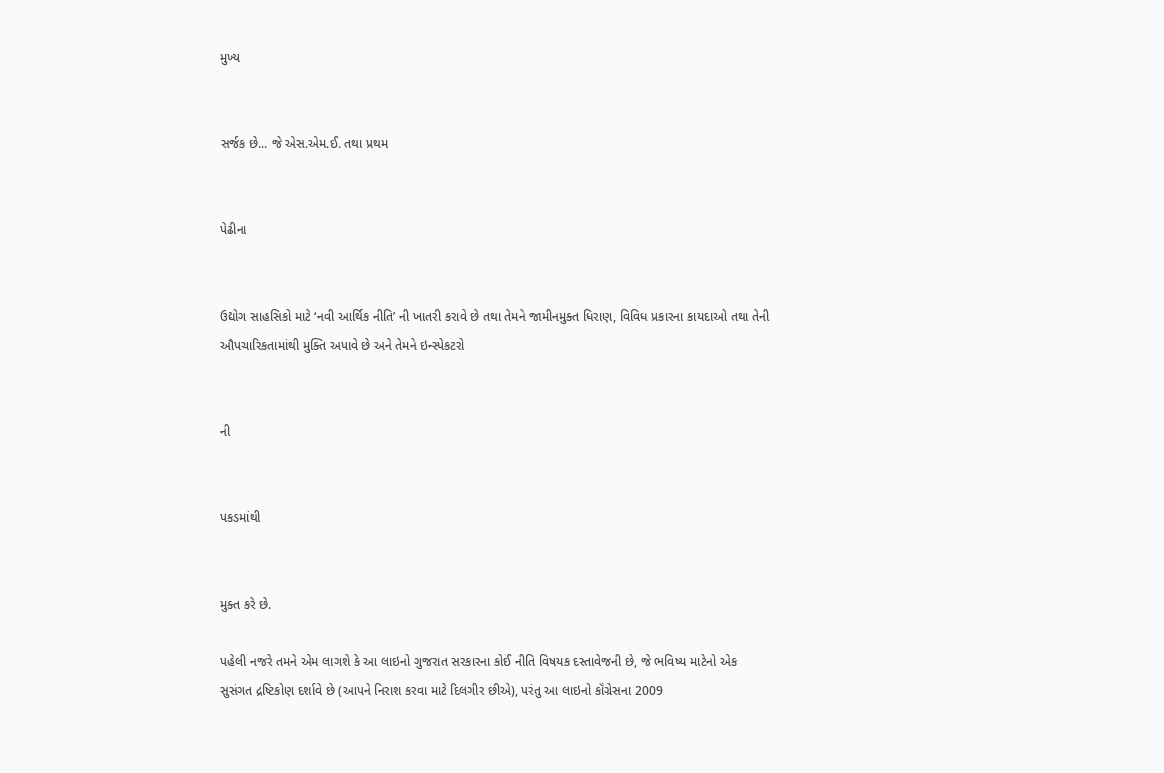મુખ્ય


સર્જક છે... જે એસ.એમ.ઈ. તથા પ્રથમ


પેઢીના


ઉદ્યોગ સાહસિકો માટે ‘નવી આર્થિક નીતિ’ ની ખાતરી કરાવે છે તથા તેમને જામીનમુક્ત ધિરાણ, વિવિધ પ્રકારના કાયદાઓ તથા તેની ઔપચારિકતામાંથી મુક્તિ અપાવે છે અને તેમને ઇન્સ્પેકટરો


ની


પકડમાંથી


મુક્ત કરે છે.

પહેલી નજરે તમને એમ લાગશે કે આ લાઇનો ગુજરાત સરકારના કોઈ નીતિ વિષયક દસ્તાવેજની છે, જે ભવિષ્ય માટેનો એક સુસંગત દ્રષ્ટિકોણ દર્શાવે છે (આપને નિરાશ કરવા માટે દિલગીર છીએ), પરંતુ આ લાઇનો કૉંગ્રેસના 2009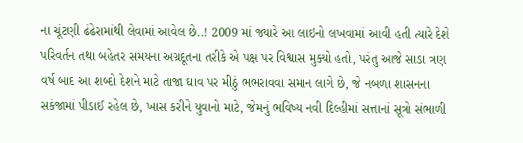ના ચૂંટણી ઢંઢેરામાંથી લેવામાં આવેલ છે..! 2009 માં જ્યારે આ લાઇનો લખવામાં આવી હતી ત્યારે દેશે પરિવર્તન તથા બહેતર સમયના અગ્રદૂતના તરીકે એ પક્ષ પર વિશ્વાસ મુક્યો હતો, પરંતુ આજે સાડા ત્રણ વર્ષ બાદ આ શબ્દો દેશને માટે તાજા ઘાવ પર મીઠું ભભરાવવા સમાન લાગે છે, જે નબળા શાસનના સકંજામાં પીડાઈ રહેલ છે, ખાસ કરીને યુવાનો માટે, જેમનું ભવિષ્ય નવી દિલ્હીમાં સત્તાનાં સૂત્રો સંભાળી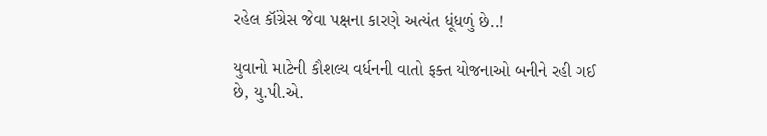રહેલ કૉંગ્રેસ જેવા પક્ષના કારણે અત્યંત ધૂંધળું છે..!

યુવાનો માટેની કૌશલ્ય વર્ધનની વાતો ફક્ત યોજનાઓ બનીને રહી ગઈ છે, યુ.પી.એ.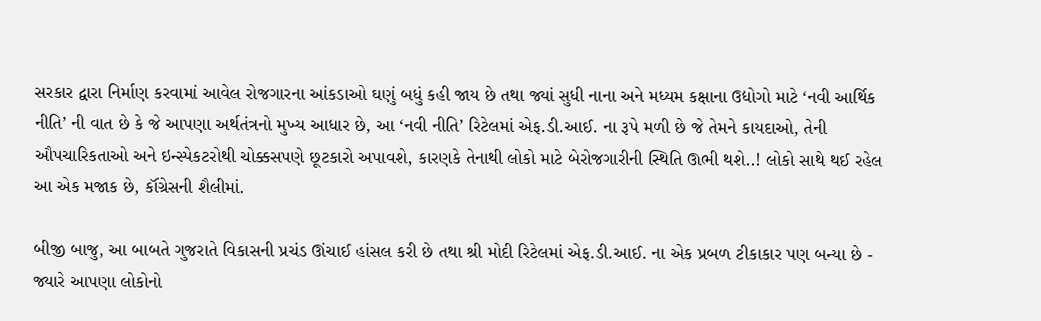સરકાર દ્વારા નિર્માણ કરવામાં આવેલ રોજગારના આંકડાઓ ઘણું બધું કહી જાય છે તથા જ્યાં સુધી નાના અને મધ્યમ કક્ષાના ઉદ્યોગો માટે ‘નવી આર્થિક નીતિ’ ની વાત છે કે જે આપણા અર્થતંત્રનો મુખ્ય આધાર છે, આ ‘નવી નીતિ’ રિટેલમાં એફ.ડી.આઈ. ના રૂપે મળી છે જે તેમને કાયદાઓ, તેની ઔપચારિકતાઓ અને ઇન્સ્પેકટરોથી ચોક્કસપણે છૂટકારો અપાવશે, કારણકે તેનાથી લોકો માટે બેરોજગારીની સ્થિતિ ઊભી થશે..! લોકો સાથે થઈ રહેલ આ એક મજાક છે, કૉંગ્રેસની શૈલીમાં.

બીજી બાજુ, આ બાબતે ગુજરાતે વિકાસની પ્રચંડ ઊંચાઈ હાંસલ કરી છે તથા શ્રી મોદી રિટેલમાં એફ.ડી.આઈ. ના એક પ્રબળ ટીકાકાર પણ બન્યા છે - જ્યારે આપણા લોકોનો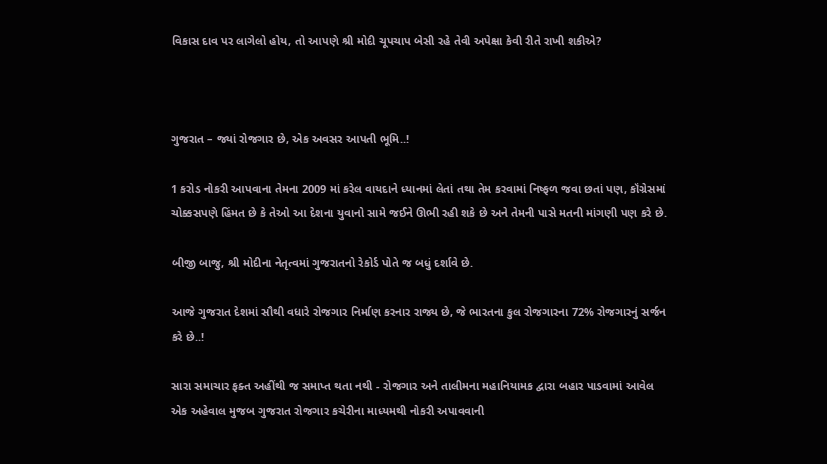વિકાસ દાવ પર લાગેલો હોય, તો આપણે શ્રી મોદી ચૂપચાપ બેસી રહે તેવી અપેક્ષા કેવી રીતે રાખી શકીએ?



ગુજરાત – જ્યાં રોજગાર છે, એક અવસર આપતી ભૂમિ..!

1 કરોડ નોકરી આપવાના તેમના 2009 માં કરેલ વાયદાને ધ્યાનમાં લેતાં તથા તેમ કરવામાં નિષ્ફળ જવા છતાં પણ, કૉંગ્રેસમાં ચોક્કસપણે હિંમત છે કે તેઓ આ દેશના યુવાનો સામે જઈને ઊભી રહી શકે છે અને તેમની પાસે મતની માંગણી પણ કરે છે.

બીજી બાજુ, શ્રી મોદીના નેતૃત્વમાં ગુજરાતનો રેકોર્ડ પોતે જ બધું દર્શાવે છે.

આજે ગુજરાત દેશમાં સૌથી વધારે રોજગાર નિર્માણ કરનાર રાજ્ય છે, જે ભારતના કુલ રોજગારના 72% રોજગારનું સર્જન કરે છે..!

સારા સમાચાર ફક્ત અહીંથી જ સમાપ્ત થતા નથી - રોજગાર અને તાલીમના મહાનિયામક દ્વારા બહાર પાડવામાં આવેલ એક અહેવાલ મુજબ ગુજરાત રોજગાર કચેરીના માધ્યમથી નોકરી અપાવવાની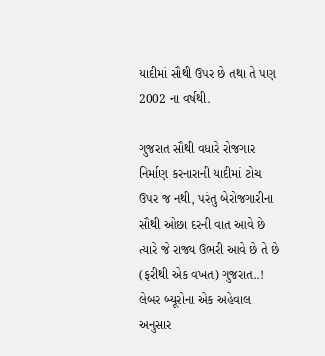યાદીમાં સૌથી ઉપર છે તથા તે પણ 2002 ના વર્ષથી.

ગુજરાત સૌથી વધારે રોજગાર નિર્માણ કરનારાની યાદીમાં ટોચ ઉપર જ નથી, પરંતુ બેરોજગારીના સૌથી ઓછા દરની વાત આવે છે ત્યારે જે રાજ્ય ઉભરી આવે છે તે છે (ફરીથી એક વખત) ગુજરાત..! લેબર બ્યૂરોના એક અહેવાલ અનુસાર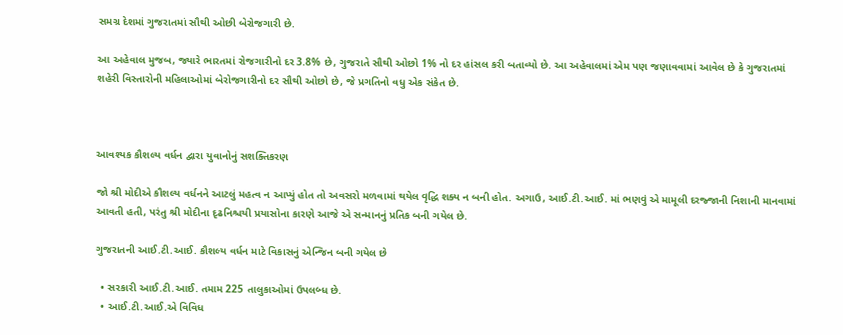સમગ્ર દેશમાં ગુજરાતમાં સૌથી ઓછી બેરોજગારી છે.

આ અહેવાલ મુજબ, જ્યારે ભારતમાં રોજગારીનો દર 3.8% છે, ગુજરાતે સૌથી ઓછો 1% નો દર હાંસલ કરી બતાવ્યો છે. આ અહેવાલમાં એમ પણ જણાવવામાં આવેલ છે કે ગુજરાતમાં શહેરી વિસ્તારોની મહિલાઓમાં બેરોજગારીનો દર સૌથી ઓછો છે, જે પ્રગતિનો વધુ એક સંકેત છે.



આવશ્યક કૌશલ્ય વર્ધન દ્વારા યુવાનોનું સશક્તિકરણ

જો શ્રી મોદીએ કૌશલ્ય વર્ધનને આટલું મહત્વ ન આપ્યું હોત તો અવસરો મળવામાં થયેલ વૃદ્ધિ શક્ય ન બની હોત. અગાઉ, આઈ.ટી.આઈ. માં ભણવું એ મામૂલી દરજ્જાની નિશાની માનવામાં આવતી હતી, પરંતુ શ્રી મોદીના દૃઢનિશ્ચયી પ્રયાસોના કારણે આજે એ સન્માનનું પ્રતિક બની ગયેલ છે.

ગુજરાતની આઈ.ટી.આઈ. કૌશલ્ય વર્ધન માટે વિકાસનું એન્જિન બની ગયેલ છે

  • સરકારી આઈ.ટી.આઈ. તમામ 225 તાલુકાઓમાં ઉપલબ્ધ છે.
  • આઈ.ટી.આઈ.એ વિવિધ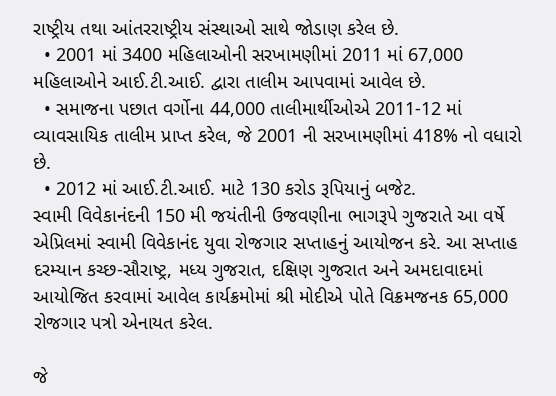રાષ્ટ્રીય તથા આંતરરાષ્ટ્રીય સંસ્થાઓ સાથે જોડાણ કરેલ છે.
  • 2001 માં 3400 મહિલાઓની સરખામણીમાં 2011 માં 67,000 મહિલાઓને આઈ.ટી.આઈ. દ્વારા તાલીમ આપવામાં આવેલ છે.
  • સમાજના પછાત વર્ગોના 44,000 તાલીમાર્થીઓએ 2011-12 માં વ્યાવસાયિક તાલીમ પ્રાપ્ત કરેલ, જે 2001 ની સરખામણીમાં 418% નો વધારો છે.
  • 2012 માં આઈ.ટી.આઈ. માટે 130 કરોડ રૂપિયાનું બજેટ.
સ્વામી વિવેકાનંદની 150 મી જયંતીની ઉજવણીના ભાગરૂપે ગુજરાતે આ વર્ષે એપ્રિલમાં સ્વામી વિવેકાનંદ યુવા રોજગાર સપ્તાહનું આયોજન કરે. આ સપ્તાહ દરમ્યાન કચ્છ-સૌરાષ્ટ્ર, મધ્ય ગુજરાત, દક્ષિણ ગુજરાત અને અમદાવાદમાં આયોજિત કરવામાં આવેલ કાર્યક્રમોમાં શ્રી મોદીએ પોતે વિક્રમજનક 65,000 રોજગાર પત્રો એનાયત કરેલ.

જે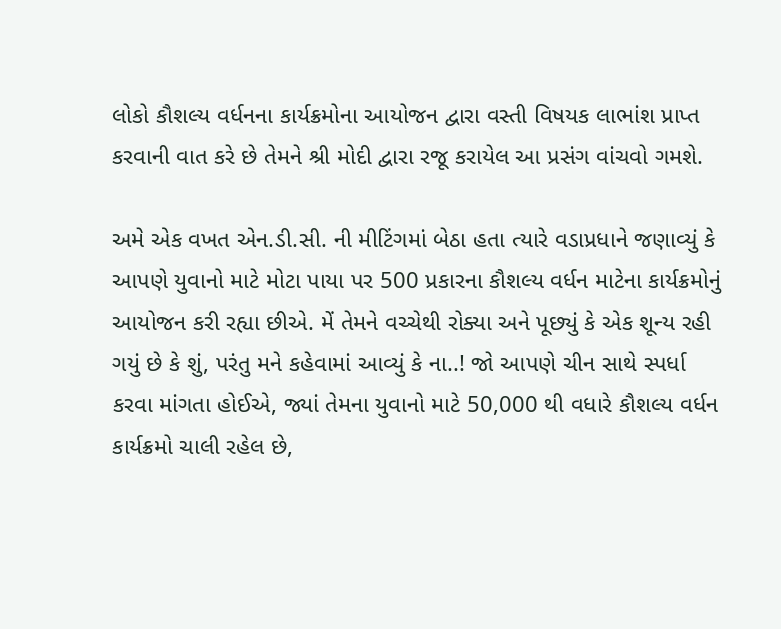લોકો કૌશલ્ય વર્ધનના કાર્યક્રમોના આયોજન દ્વારા વસ્તી વિષયક લાભાંશ પ્રાપ્ત કરવાની વાત કરે છે તેમને શ્રી મોદી દ્વારા રજૂ કરાયેલ આ પ્રસંગ વાંચવો ગમશે.

અમે એક વખત એન.ડી.સી. ની મીટિંગમાં બેઠા હતા ત્યારે વડાપ્રધાને જણાવ્યું કે આપણે યુવાનો માટે મોટા પાયા પર 500 પ્રકારના કૌશલ્ય વર્ધન માટેના કાર્યક્રમોનું આયોજન કરી રહ્યા છીએ. મેં તેમને વચ્ચેથી રોક્યા અને પૂછ્યું કે એક શૂન્ય રહી ગયું છે કે શું, પરંતુ મને કહેવામાં આવ્યું કે ના..! જો આપણે ચીન સાથે સ્પર્ધા કરવા માંગતા હોઈએ, જ્યાં તેમના યુવાનો માટે 50,000 થી વધારે કૌશલ્ય વર્ધન કાર્યક્રમો ચાલી રહેલ છે,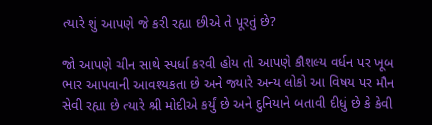ત્યારે શું આપણે જે કરી રહ્યા છીએ તે પૂરતું છે?

જો આપણે ચીન સાથે સ્પર્ધા કરવી હોય તો આપણે કૌશલ્ય વર્ધન પર ખૂબ ભાર આપવાની આવશ્યકતા છે અને જ્યારે અન્ય લોકો આ વિષય પર મૌન સેવી રહ્યા છે ત્યારે શ્રી મોદીએ કર્યું છે અને દુનિયાને બતાવી દીધું છે કે કેવી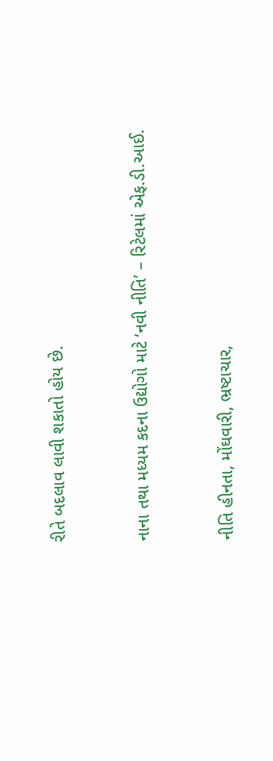રીતે બદલાવ લાવી શકાતો હોય છે.



નાના તથા મધ્યમ કદના ઉદ્યોગો માટે ‘નવી નીતિ’ – રિટેલમાં એફ.ડી.આઈ.



નીતિ હીનતા, મોંઘવારી, ભ્રષ્ટાચાર,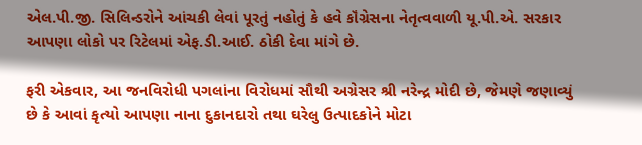એલ.પી.જી. સિલિન્ડરોને આંચકી લેવાં પૂરતું નહોતું કે હવે કૉંગ્રેસના નેતૃત્વવાળી યૂ.પી.એ. સરકાર આપણા લોકો પર રિટેલમાં એફ.ડી.આઈ. ઠોકી દેવા માંગે છે.

ફરી એકવાર, આ જનવિરોધી પગલાંના વિરોધમાં સૌથી અગ્રેસર શ્રી નરેન્દ્ર મોદી છે, જેમણે જણાવ્યું છે કે આવાં કૃત્યો આપણા નાના દુકાનદારો તથા ઘરેલુ ઉત્પાદકોને મોટા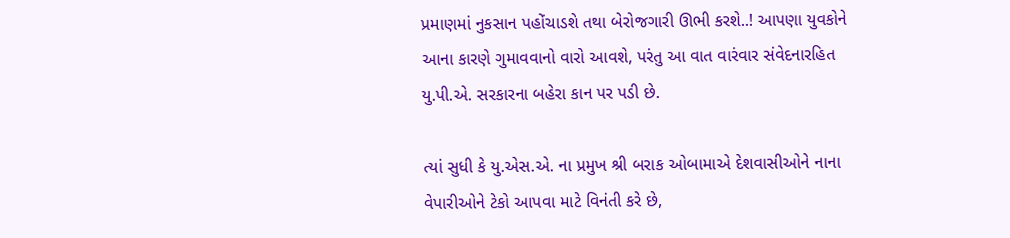પ્રમાણમાં નુકસાન પહોંચાડશે તથા બેરોજગારી ઊભી કરશે..! આપણા યુવકોને આના કારણે ગુમાવવાનો વારો આવશે, પરંતુ આ વાત વારંવાર સંવેદનારહિત યુ.પી.એ. સરકારના બહેરા કાન પર પડી છે.

ત્યાં સુધી કે યુ.એસ.એ. ના પ્રમુખ શ્રી બરાક ઓબામાએ દેશવાસીઓને નાના વેપારીઓને ટેકો આપવા માટે વિનંતી કરે છે,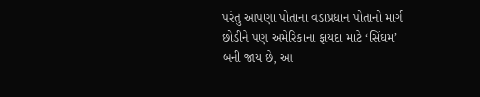પરંતુ આપણા પોતાના વડાપ્રધાન પોતાનો માર્ગ છોડીને પણ અમેરિકાના ફાયદા માટે ‘સિંઘમ’ બની જાય છે, આ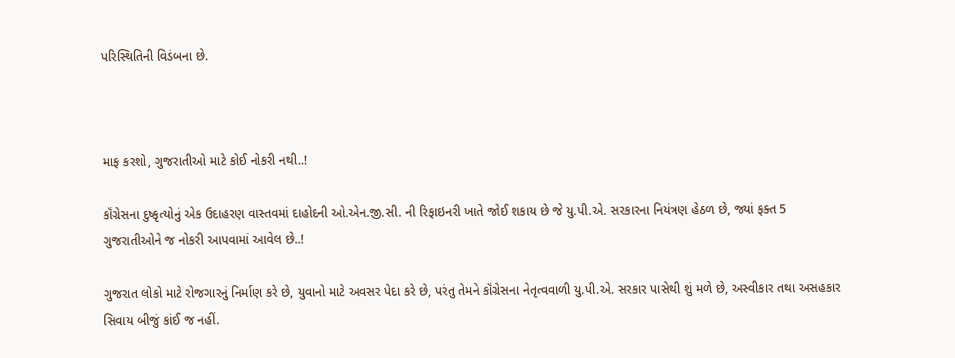પરિસ્થિતિની વિડંબના છે.



માફ કરશો, ગુજરાતીઓ માટે કોઈ નોકરી નથી..!

કૉંગ્રેસના દુષ્કૃત્યોનું એક ઉદાહરણ વાસ્તવમાં દાહોદની ઓ.એન.જી.સી. ની રિફાઇનરી ખાતે જોઈ શકાય છે જે યુ.પી.એ. સરકારના નિયંત્રણ હેઠળ છે, જ્યાં ફક્ત 5 ગુજરાતીઓને જ નોકરી આપવામાં આવેલ છે..!

ગુજરાત લોકો માટે રોજગારનું નિર્માણ કરે છે, યુવાનો માટે અવસર પેદા કરે છે, પરંતુ તેમને કૉંગ્રેસના નેતૃત્વવાળી યુ.પી.એ. સરકાર પાસેથી શું મળે છે, અસ્વીકાર તથા અસહકાર સિવાય બીજું કાંઈ જ નહીં.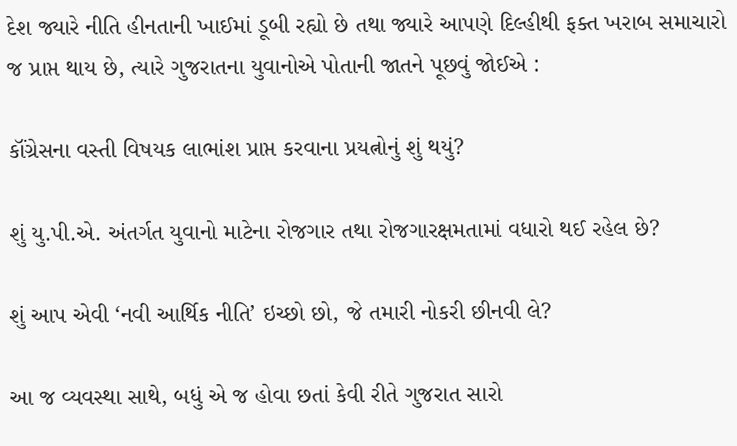દેશ જ્યારે નીતિ હીનતાની ખાઈમાં ડૂબી રહ્યો છે તથા જ્યારે આપણે દિલ્હીથી ફક્ત ખરાબ સમાચારો જ પ્રાપ્ત થાય છે, ત્યારે ગુજરાતના યુવાનોએ પોતાની જાતને પૂછવું જોઈએ :

કૉંગ્રેસના વસ્તી વિષયક લાભાંશ પ્રાપ્ત કરવાના પ્રયત્નોનું શું થયું?

શું યુ.પી.એ. અંતર્ગત યુવાનો માટેના રોજગાર તથા રોજગારક્ષમતામાં વધારો થઈ રહેલ છે?

શું આપ એવી ‘નવી આર્થિક નીતિ’ ઇચ્છો છો, જે તમારી નોકરી છીનવી લે?

આ જ વ્યવસ્થા સાથે, બધું એ જ હોવા છતાં કેવી રીતે ગુજરાત સારો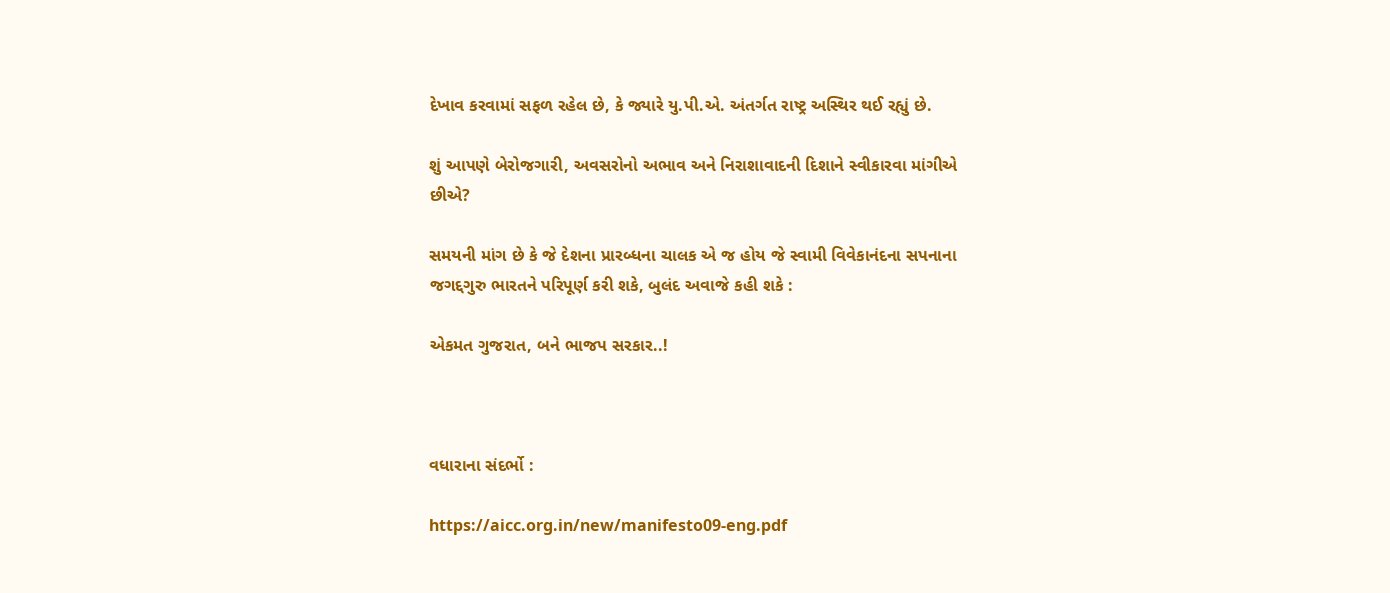દેખાવ કરવામાં સફળ રહેલ છે, કે જ્યારે યુ.પી.એ. અંતર્ગત રાષ્ટ્ર અસ્થિર થઈ રહ્યું છે.

શું આપણે બેરોજગારી, અવસરોનો અભાવ અને નિરાશાવાદની દિશાને સ્વીકારવા માંગીએ છીએ?

સમયની માંગ છે કે જે દેશના પ્રારબ્ધના ચાલક એ જ હોય જે સ્વામી વિવેકાનંદના સપનાના જગદ્દગુરુ ભારતને પરિપૂર્ણ કરી શકે, બુલંદ અવાજે કહી શકે :

એકમત ગુજરાત, બને ભાજપ સરકાર..!



વધારાના સંદર્ભો :

https://aicc.org.in/new/manifesto09-eng.pdf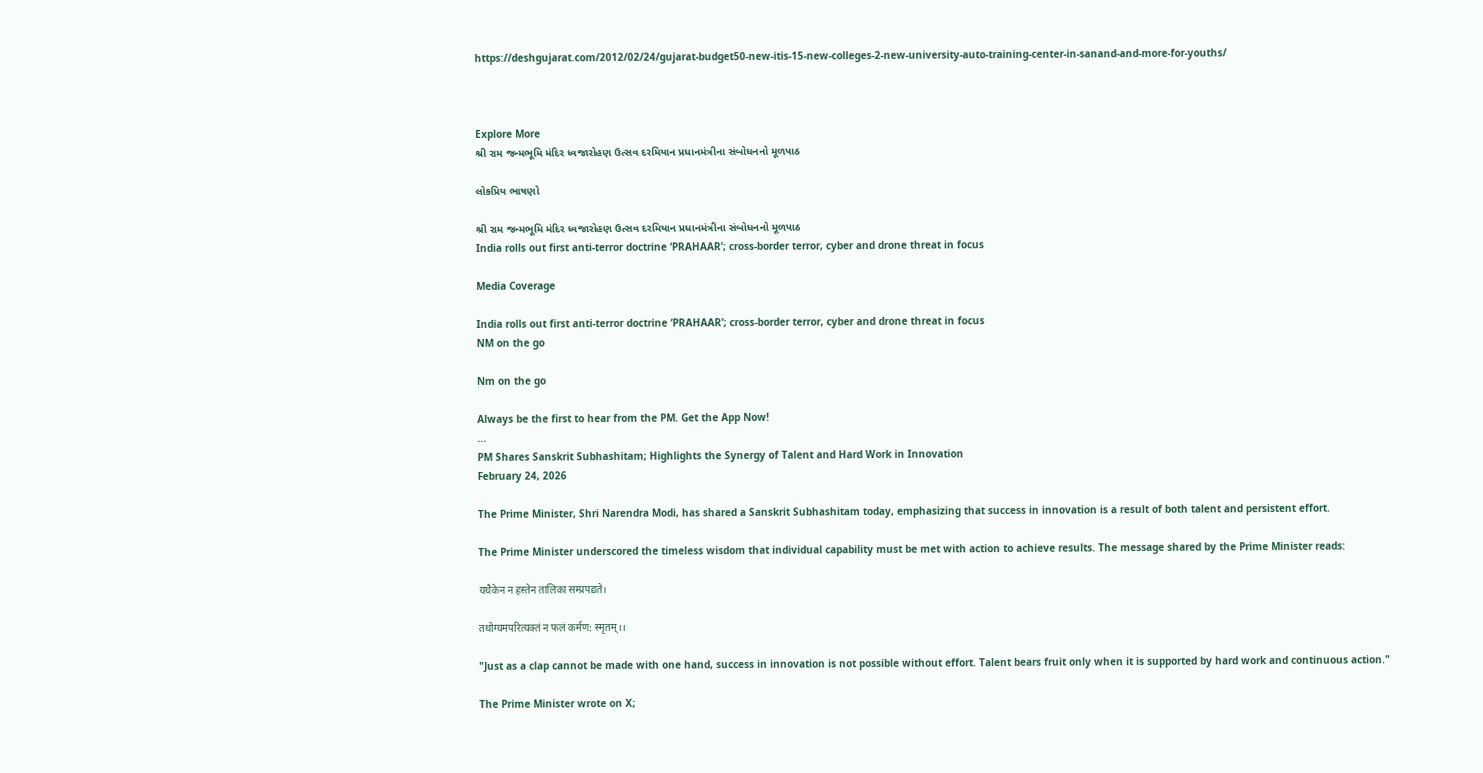https://deshgujarat.com/2012/02/24/gujarat-budget50-new-itis-15-new-colleges-2-new-university-auto-training-center-in-sanand-and-more-for-youths/



Explore More
શ્રી રામ જન્મભૂમિ મંદિર ધ્વજારોહણ ઉત્સવ દરમિયાન પ્રધાનમંત્રીના સંબોધનનો મૂળપાઠ

લોકપ્રિય ભાષણો

શ્રી રામ જન્મભૂમિ મંદિર ધ્વજારોહણ ઉત્સવ દરમિયાન પ્રધાનમંત્રીના સંબોધનનો મૂળપાઠ
India rolls out first anti-terror doctrine ‘PRAHAAR’; cross-border terror, cyber and drone threat in focus

Media Coverage

India rolls out first anti-terror doctrine ‘PRAHAAR’; cross-border terror, cyber and drone threat in focus
NM on the go

Nm on the go

Always be the first to hear from the PM. Get the App Now!
...
PM Shares Sanskrit Subhashitam; Highlights the Synergy of Talent and Hard Work in Innovation
February 24, 2026

The Prime Minister, Shri Narendra Modi, has shared a Sanskrit Subhashitam today, emphasizing that success in innovation is a result of both talent and persistent effort.

The Prime Minister underscored the timeless wisdom that individual capability must be met with action to achieve results. The message shared by the Prime Minister reads:

यथैकेन न हस्तेन तालिका सम्प्रपद्यते।

तथोग्यमपरित्यक्तं न फलं कर्मण: स्मृतम्।।

"Just as a clap cannot be made with one hand, success in innovation is not possible without effort. Talent bears fruit only when it is supported by hard work and continuous action."

The Prime Minister wrote on X;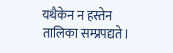यथैकेन न हस्तेन तालिका सम्प्रपद्यते।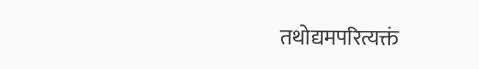तथोद्यमपरित्यक्तं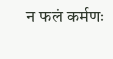न फलं कर्मणः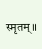स्मृतम्॥